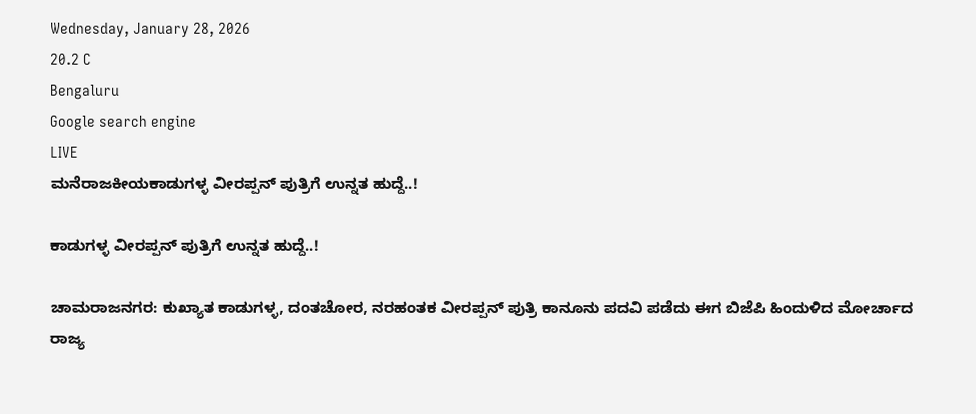Wednesday, January 28, 2026
20.2 C
Bengaluru
Google search engine
LIVE
ಮನೆರಾಜಕೀಯಕಾಡುಗಳ್ಳ ವೀರಪ್ಪನ್ ಪುತ್ರಿಗೆ ಉನ್ನತ ಹುದ್ದೆ..!

ಕಾಡುಗಳ್ಳ ವೀರಪ್ಪನ್ ಪುತ್ರಿಗೆ ಉನ್ನತ ಹುದ್ದೆ..!

ಚಾಮರಾಜನಗರ: ಕುಖ್ಯಾತ ಕಾಡುಗಳ್ಳ, ದಂತಚೋರ, ನರಹಂತಕ ವೀರಪ್ಪನ್ ಪುತ್ರಿ ಕಾನೂನು ಪದವಿ ಪಡೆದು ಈಗ ಬಿಜೆಪಿ ಹಿಂದುಳಿದ ಮೋರ್ಚಾದ ರಾಜ್ಯ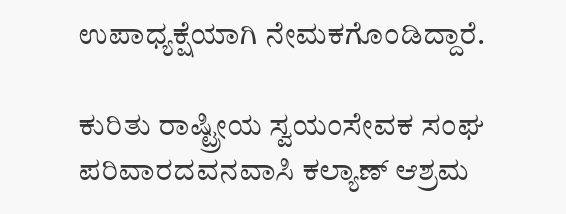ಉಪಾಧ್ಯಕ್ಷೆಯಾಗಿ ನೇಮಕಗೊಂಡಿದ್ದಾರೆ.

ಕುರಿತು ರಾಷ್ಟ್ರೀಯ ಸ್ವಯಂಸೇವಕ ಸಂಘ ಪರಿವಾರದವನವಾಸಿ ಕಲ್ಯಾಣ್ ಆಶ್ರಮ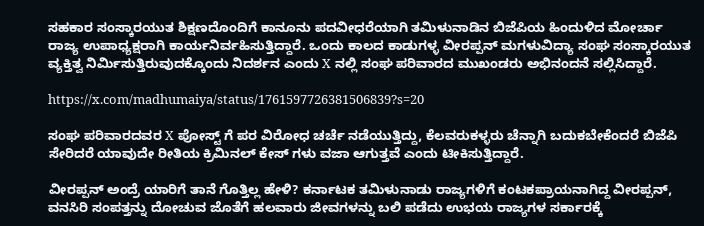ಸಹಕಾರ ಸಂಸ್ಕಾರಯುತ ಶಿಕ್ಷಣದೊಂದಿಗೆ ಕಾನೂನು ಪದವೀಧರೆಯಾಗಿ ತಮಿಳುನಾಡಿನ ಬಿಜೆಪಿಯ ಹಿಂದುಳಿದ ಮೋರ್ಚಾ ರಾಜ್ಯ ಉಪಾಧ್ಯಕ್ಷರಾಗಿ ಕಾರ್ಯನಿರ್ವಹಿಸುತ್ತಿದ್ದಾರೆ. ಒಂದು ಕಾಲದ ಕಾಡುಗಳ್ಳ ವೀರಪ್ಪನ್ ಮಗಳುವಿದ್ಯಾ ಸಂಘ ಸಂಸ್ಕಾರಯುತ ವ್ಯಕ್ತಿತ್ವ ನಿರ್ಮಿಸುತ್ತಿರುವುದಕ್ಕೊಂದು ನಿದರ್ಶನ ಎಂದು X ನಲ್ಲಿ ಸಂಘ ಪರಿವಾರದ ಮುಖಂಡರು ಅಭಿನಂದನೆ ಸಲ್ಲಿಸಿದ್ದಾರೆ.

https://x.com/madhumaiya/status/1761597726381506839?s=20

ಸಂಘ ಪರಿವಾರದವರ X ಪೋಸ್ಟ್ ಗೆ ಪರ ವಿರೋಧ ಚರ್ಚೆ ನಡೆಯುತ್ತಿದ್ದು, ಕೆಲವರುಕಳ್ಳರು ಚೆನ್ನಾಗಿ ಬದುಕಬೇಕೆಂದರೆ ಬಿಜೆಪಿ ಸೇರಿದರೆ ಯಾವುದೇ ರೀತಿಯ ಕ್ರಿಮಿನಲ್ ಕೇಸ್ ಗಳು ವಜಾ ಆಗುತ್ತವೆ ಎಂದು ಟೀಕಿಸುತ್ತಿದ್ದಾರೆ.

ವೀರಪ್ಪನ್ ಅಂದ್ರೆ ಯಾರಿಗೆ ತಾನೆ ಗೊತ್ತಿಲ್ಲ ಹೇಳಿ? ಕರ್ನಾಟಕ ತಮಿಳುನಾಡು ರಾಜ್ಯಗಳಿಗೆ ಕಂಟಕಪ್ರಾಯನಾಗಿದ್ದ ವೀರಪ್ಪನ್, ವನಸಿರಿ ಸಂಪತ್ತನ್ನು ದೋಚುವ ಜೊತೆಗೆ ಹಲವಾರು ಜೀವಗಳನ್ನು ಬಲಿ ಪಡೆದು ಉಭಯ ರಾಜ್ಯಗಳ ಸರ್ಕಾರಕ್ಕೆ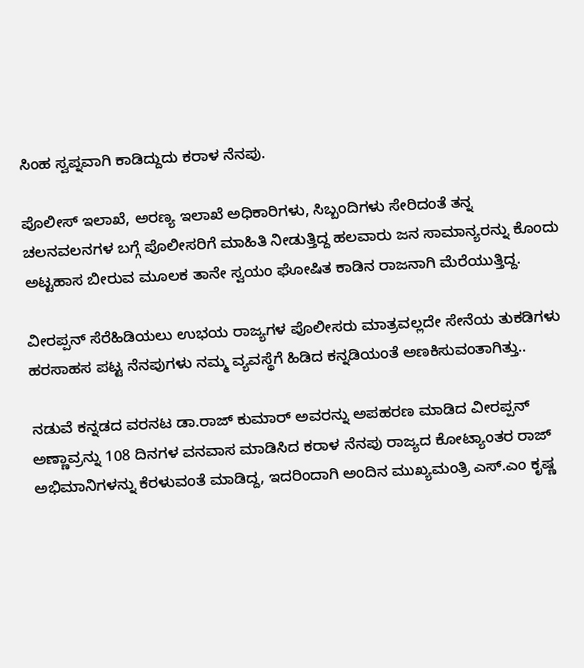ಸಿಂಹ ಸ್ವಪ್ನವಾಗಿ ಕಾಡಿದ್ದುದು ಕರಾಳ ನೆನಪು.

ಪೊಲೀಸ್ ಇಲಾಖೆ, ಅರಣ್ಯ ಇಲಾಖೆ ಅಧಿಕಾರಿಗಳು, ಸಿಬ್ಬಂದಿಗಳು ಸೇರಿದಂತೆ ತನ್ನ ಚಲನವಲನಗಳ ಬಗ್ಗೆ ಪೊಲೀಸರಿಗೆ ಮಾಹಿತಿ ನೀಡುತ್ತಿದ್ದ ಹಲವಾರು ಜನ ಸಾಮಾನ್ಯರನ್ನು ಕೊಂದು ಅಟ್ಟಹಾಸ ಬೀರುವ ಮೂಲಕ ತಾನೇ ಸ್ವಯಂ ಘೋಷಿತ ಕಾಡಿನ ರಾಜನಾಗಿ ಮೆರೆಯುತ್ತಿದ್ದ.

ವೀರಪ್ಪನ್ ಸೆರೆಹಿಡಿಯಲು ಉಭಯ ರಾಜ್ಯಗಳ ಪೊಲೀಸರು ಮಾತ್ರವಲ್ಲದೇ ಸೇನೆಯ ತುಕಡಿಗಳು ಹರಸಾಹಸ ಪಟ್ಟ ನೆನಪುಗಳು ನಮ್ಮ ವ್ಯವಸ್ಥೆಗೆ ಹಿಡಿದ ಕನ್ನಡಿಯಂತೆ ಅಣಕಿಸುವಂತಾಗಿತ್ತು..

ನಡುವೆ ಕನ್ನಡದ ವರನಟ ಡಾ.ರಾಜ್ ಕುಮಾರ್ ಅವರನ್ನು ಅಪಹರಣ ಮಾಡಿದ ವೀರಪ್ಪನ್ ಅಣ್ಣಾವ್ರನ್ನು 108 ದಿನಗಳ ವನವಾಸ ಮಾಡಿಸಿದ ಕರಾಳ ನೆನಪು ರಾಜ್ಯದ ಕೋಟ್ಯಾಂತರ ರಾಜ್ ಅಭಿಮಾನಿಗಳನ್ನು ಕೆರಳುವಂತೆ ಮಾಡಿದ್ದ, ಇದರಿಂದಾಗಿ ಅಂದಿನ ಮುಖ್ಯಮಂತ್ರಿ ಎಸ್.ಎಂ ಕೃಷ್ಣ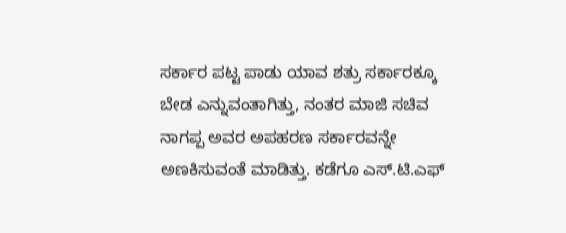ಸರ್ಕಾರ ಪಟ್ಟ ಪಾಡು ಯಾವ ಶತ್ರು ಸರ್ಕಾರಕ್ಕೂ ಬೇಡ ಎನ್ನುವಂತಾಗಿತ್ತು, ನಂತರ ಮಾಜಿ ಸಚಿವ ನಾಗಪ್ಪ ಅವರ ಅಪಹರಣ ಸರ್ಕಾರವನ್ನೇ ಅಣಕಿಸುವಂತೆ ಮಾಡಿತ್ತು. ಕಡೆಗೂ ಎಸ್.ಟಿ‌.ಎಫ್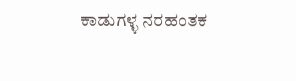ಕಾಡುಗಳ್ಳ ನರಹಂತಕ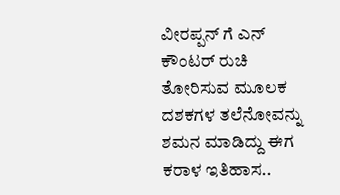ವೀರಪ್ಪನ್ ಗೆ ಎನ್ ಕೌಂಟರ್ ರುಚಿ ತೋರಿಸುವ ಮೂಲಕ ದಶಕಗಳ ತಲೆನೋವನ್ನು ಶಮನ ಮಾಡಿದ್ದು ಈಗ ಕರಾಳ ಇತಿಹಾಸ..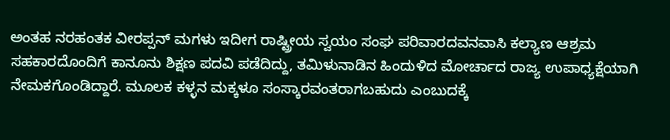ಅಂತಹ ನರಹಂತಕ ವೀರಪ್ಪನ್ ಮಗಳು ಇದೀಗ ರಾಷ್ಟ್ರೀಯ ಸ್ವಯಂ ಸಂಘ ಪರಿವಾರದವನವಾಸಿ ಕಲ್ಯಾಣ ಆಶ್ರಮ ಸಹಕಾರದೊಂದಿಗೆ ಕಾನೂನು ಶಿಕ್ಷಣ ಪದವಿ ಪಡೆದಿದ್ದು, ತಮಿಳುನಾಡಿನ ಹಿಂದುಳಿದ ಮೋರ್ಚಾದ ರಾಜ್ಯ ಉಪಾಧ್ಯಕ್ಷೆಯಾಗಿ ನೇಮಕಗೊಂಡಿದ್ದಾರೆ. ಮೂಲಕ ಕಳ್ಳನ ಮಕ್ಕಳೂ ಸಂಸ್ಕಾರವಂತರಾಗಬಹುದು ಎಂಬುದಕ್ಕೆ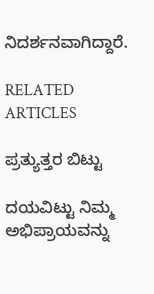ನಿದರ್ಶನವಾಗಿದ್ದಾರೆ.

RELATED ARTICLES

ಪ್ರತ್ಯುತ್ತರ ಬಿಟ್ಟು

ದಯವಿಟ್ಟು ನಿಮ್ಮ ಅಭಿಪ್ರಾಯವನ್ನು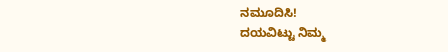ನಮೂದಿಸಿ!
ದಯವಿಟ್ಟು ನಿಮ್ಮ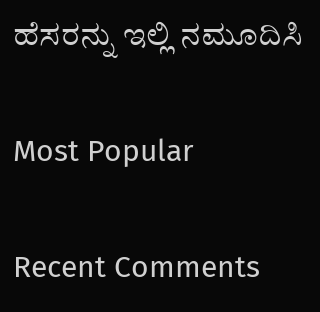ಹೆಸರನ್ನು ಇಲ್ಲಿ ನಮೂದಿಸಿ

Most Popular

Recent Comments